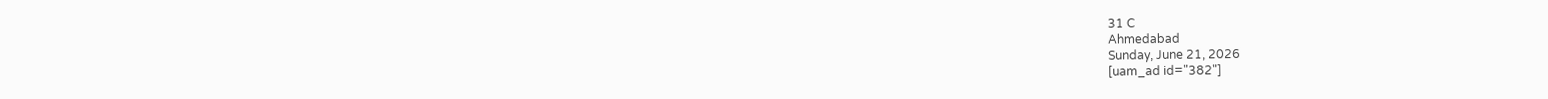31 C
Ahmedabad
Sunday, June 21, 2026
[uam_ad id="382"]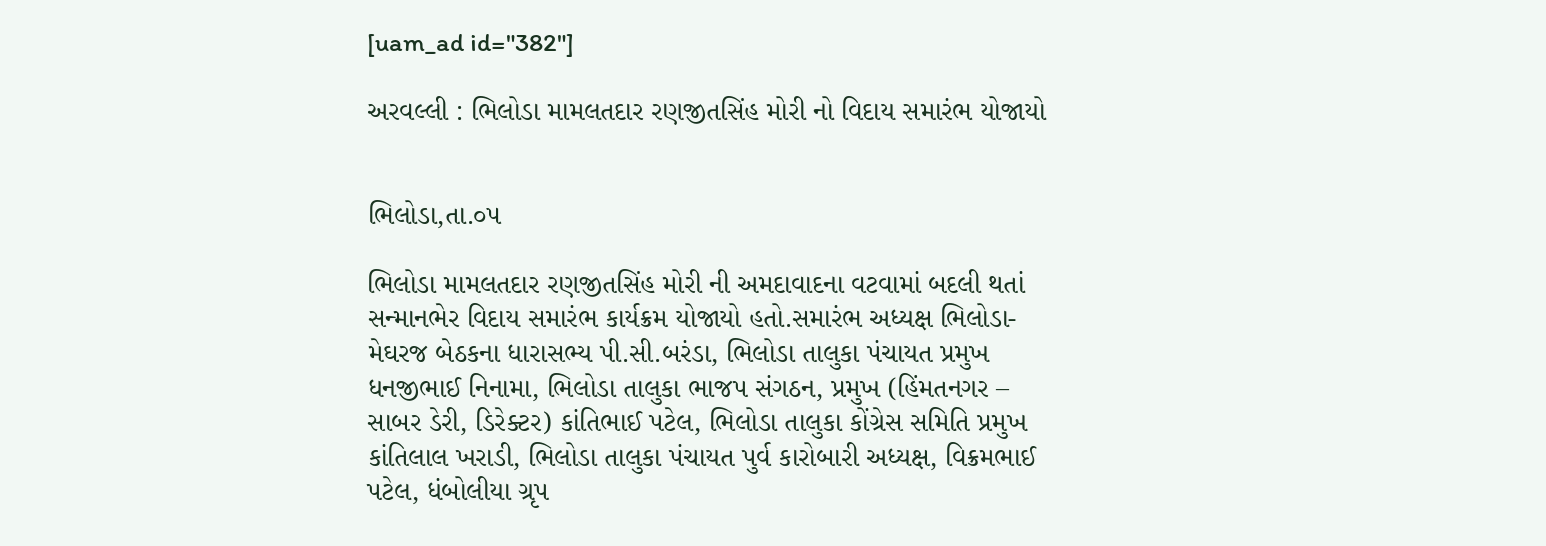[uam_ad id="382"]

અરવલ્લી : ભિલોડા મામલતદાર રણજીતસિંહ મોરી નો વિદાય સમારંભ યોજાયો


ભિલોડા,તા.૦૫

ભિલોડા મામલતદાર રણજીતસિંહ મોરી ની અમદાવાદના વટવામાં બદલી થતાં સન્માનભેર વિદાય સમારંભ કાર્યક્રમ યોજાયો હતો.સમારંભ અધ્યક્ષ ભિલોડા-મેઘરજ બેઠકના ધારાસભ્ય પી.સી.બરંડા, ભિલોડા તાલુકા પંચાયત પ્રમુખ ધનજીભાઈ નિનામા, ભિલોડા તાલુકા ભાજપ સંગઠન, પ્રમુખ (હિંમતનગર – સાબર ડેરી, ડિરેક્ટર) કાંતિભાઈ પટેલ, ભિલોડા તાલુકા કોંગ્રેસ સમિતિ પ્રમુખ કાંતિલાલ ખરાડી, ભિલોડા તાલુકા પંચાયત પુર્વ કારોબારી અધ્યક્ષ, વિક્રમભાઈ પટેલ, ધંબોલીયા ગ્રૃપ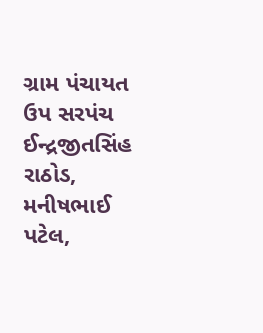ગ્રામ પંચાયત ઉપ સરપંચ ઈન્દ્રજીતસિંહ રાઠોડ, મનીષભાઈ પટેલ,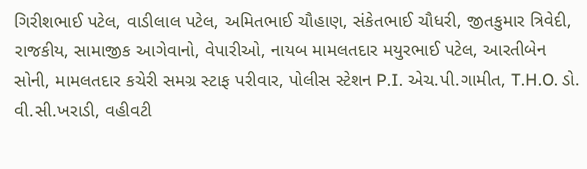ગિરીશભાઈ પટેલ, વાડીલાલ પટેલ, અમિતભાઈ ચૌહાણ, સંકેતભાઈ ચૌધરી, જીતકુમાર ત્રિવેદી, રાજકીય, સામાજીક આગેવાનો, વેપારીઓ, નાયબ મામલતદાર મયુરભાઈ પટેલ, આરતીબેન સોની, મામલતદાર કચેરી સમગ્ર સ્ટાફ પરીવાર, પોલીસ સ્ટેશન P.I. એચ.પી.ગામીત, T.H.O. ડો. વી.સી.ખરાડી, વહીવટી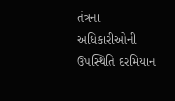તંત્રના અધિકારીઓની ઉપસ્થિતિ દરમિયાન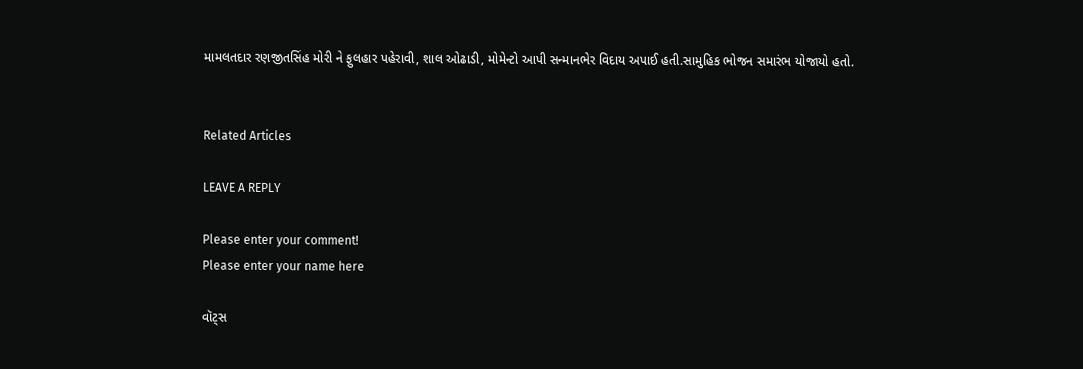મામલતદાર રણજીતસિંહ મોરી ને ફુલહાર પહેરાવી, શાલ ઓઢાડી, મોમેન્ટો આપી સન્માનભેર વિદાય અપાઈ હતી.સામુહિક ભોજન સમારંભ યોજાયો હતો.


Related Articles

LEAVE A REPLY

Please enter your comment!
Please enter your name here

વૉટ્સ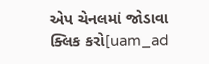એપ ચેનલમાં જોડાવા ક્લિક કરો[uam_ad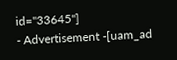id="33645"]
- Advertisement -[uam_ad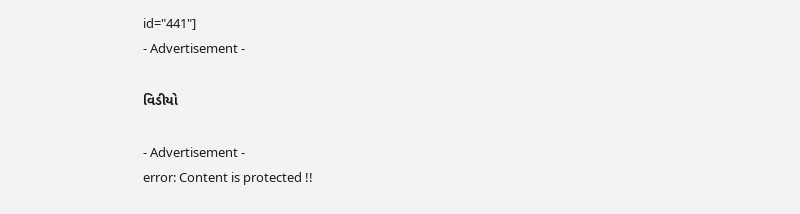id="441"]
- Advertisement -

વિડીયો

- Advertisement -
error: Content is protected !!